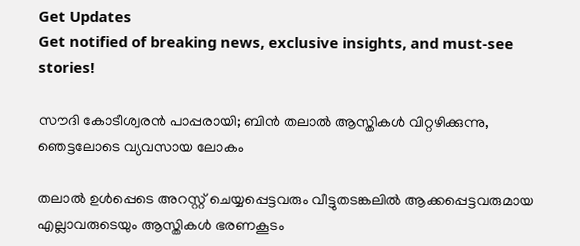Get Updates
Get notified of breaking news, exclusive insights, and must-see stories!

സൗദി കോടീശ്വരന്‍ പാപ്പരായി; ബിന്‍ തലാല്‍ ആസ്തികള്‍ വിറ്റഴിക്കുന്നു, ഞെട്ടലോടെ വ്യവസായ ലോകം

തലാല്‍ ഉള്‍പ്പെടെ അറസ്റ്റ് ചെയ്യപ്പെട്ടവരും വീട്ടുതടങ്കലില്‍ ആക്കപ്പെട്ടവരുമായ എല്ലാവരുടെയും ആസ്തികള്‍ ഭരണകൂടം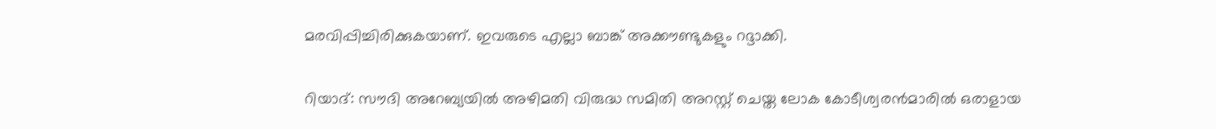മരവിപ്പിച്ചിരിക്കുകയാണ്. ഇവരുടെ എല്ലാ ബാങ്ക് അക്കൗണ്ടുകളും റദ്ദാക്കി.

റിയാദ്: സൗദി അറേബ്യയില്‍ അഴിമതി വിരുദ്ധ സമിതി അറസ്റ്റ് ചെയ്ത ലോക കോടീശ്വരന്‍മാരില്‍ ഒരാളായ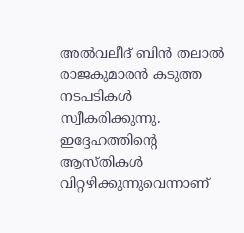അല്‍വലീദ് ബിന്‍ തലാല്‍ രാജകുമാരന്‍ കടുത്ത നടപടികള്‍ സ്വീകരിക്കുന്നു. ഇദ്ദേഹത്തിന്റെ ആസ്തികള്‍ വിറ്റഴിക്കുന്നുവെന്നാണ്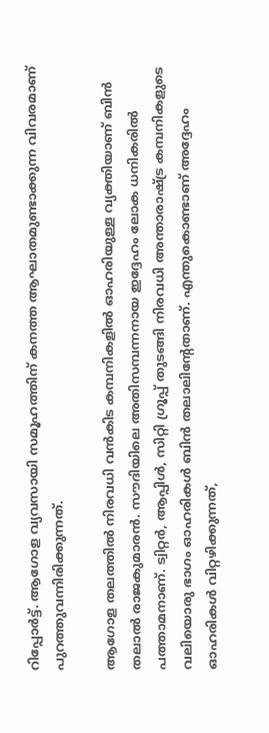റിപ്പോര്‍ട്ട്. ആഗോള വ്യവസായി സമൂഹത്തിന് കനത്ത ആഘാതമുണ്ടാക്കുന്ന വിവരമാണ് പുറത്തുവന്നിരിക്കുന്നത്.

ആഗോള തലത്തില്‍ നിരവധി വന്‍കിട കമ്പനികളില്‍ ഓഹരിയുള്ള വ്യക്തിയാണ് ബിന്‍ തലാല്‍ രാജകുമാരന്‍. സൗദിയിലെ അതിസമ്പന്നനായ ഇദ്ദേഹം ലോക ധനികരില്‍ പത്താമനാണ്. ട്വിറ്റര്‍, ആപ്പിള്‍, സിറ്റി ഗ്രൂപ്പ് തുടങ്ങി നിരവധി അന്താരാഷ്ട്ര കമ്പനികളുടെ വലിയൊരു ഭാഗം ഓഹരികള്‍ ബിന്‍ തലാലിന്റേതാണ്. എന്തുകൊണ്ടാണ് അദ്ദേഹം ഓഹരികള്‍ വിറ്റഴിക്കുന്നത്,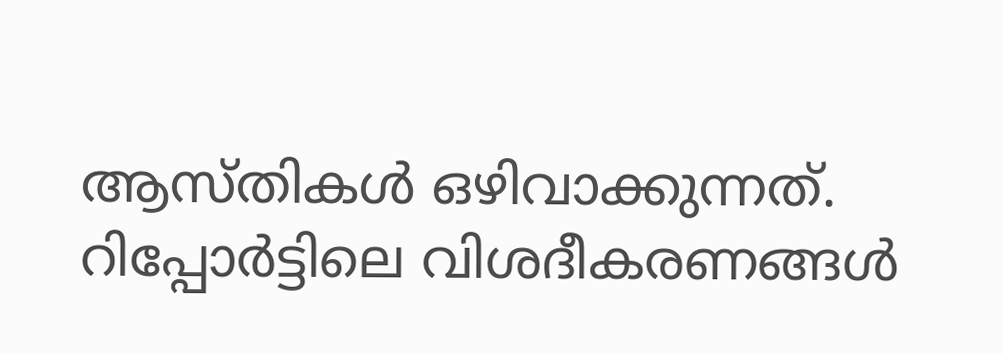ആസ്തികള്‍ ഒഴിവാക്കുന്നത്. റിപ്പോര്‍ട്ടിലെ വിശദീകരണങ്ങള്‍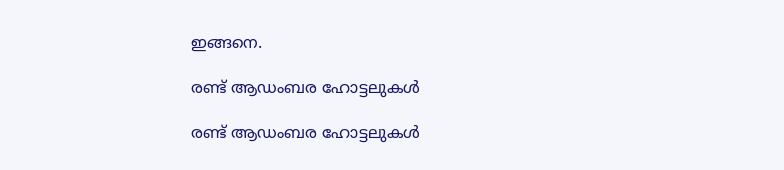ഇങ്ങനെ.

രണ്ട് ആഡംബര ഹോട്ടലുകള്‍

രണ്ട് ആഡംബര ഹോട്ടലുകള്‍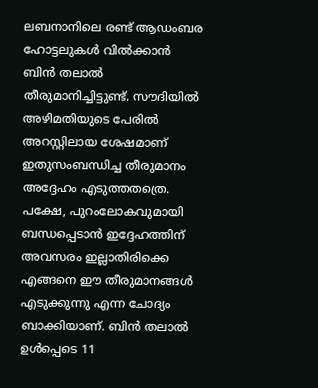ലബനാനിലെ രണ്ട് ആഡംബര ഹോട്ടലുകള്‍ വില്‍ക്കാന്‍ ബിന്‍ തലാല്‍ തീരുമാനിച്ചിട്ടുണ്ട്. സൗദിയില്‍ അഴിമതിയുടെ പേരില്‍ അറസ്റ്റിലായ ശേഷമാണ് ഇതുസംബന്ധിച്ച തീരുമാനം അദ്ദേഹം എടുത്തതത്രെ. പക്ഷേ, പുറംലോകവുമായി ബന്ധപ്പെടാന്‍ ഇദ്ദേഹത്തിന് അവസരം ഇല്ലാതിരിക്കെ എങ്ങനെ ഈ തീരുമാനങ്ങള്‍ എടുക്കുന്നു എന്ന ചോദ്യം ബാക്കിയാണ്. ബിന്‍ തലാല്‍ ഉള്‍പ്പെടെ 11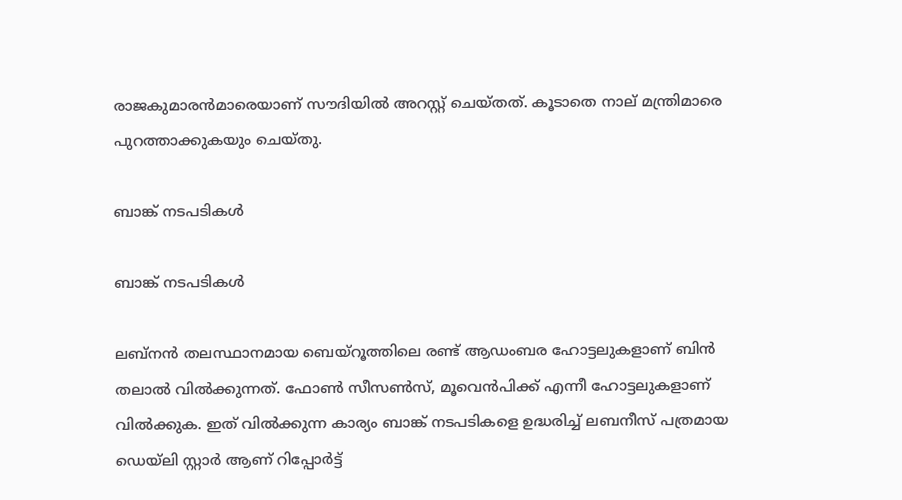രാജകുമാരന്‍മാരെയാണ് സൗദിയില്‍ അറസ്റ്റ് ചെയ്തത്. കൂടാതെ നാല് മന്ത്രിമാരെ പുറത്താക്കുകയും ചെയ്തു.

ബാങ്ക് നടപടികള്‍

ബാങ്ക് നടപടികള്‍

ലബ്‌നന്‍ തലസ്ഥാനമായ ബെയ്‌റൂത്തിലെ രണ്ട് ആഡംബര ഹോട്ടലുകളാണ് ബിന്‍ തലാല്‍ വില്‍ക്കുന്നത്. ഫോണ്‍ സീസണ്‍സ്, മൂവെന്‍പിക്ക് എന്നീ ഹോട്ടലുകളാണ് വില്‍ക്കുക. ഇത് വില്‍ക്കുന്ന കാര്യം ബാങ്ക് നടപടികളെ ഉദ്ധരിച്ച് ലബനീസ് പത്രമായ ഡെയ്‌ലി സ്റ്റാര്‍ ആണ് റിപ്പോര്‍ട്ട്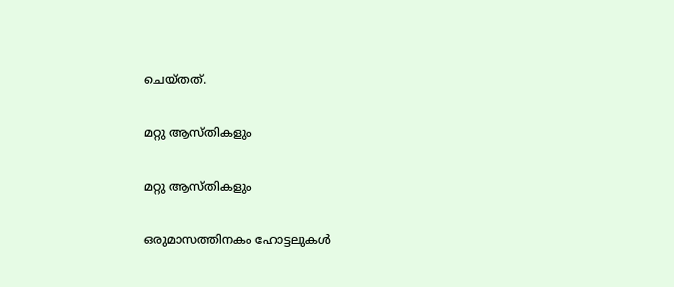ചെയ്തത്.

മറ്റു ആസ്തികളും

മറ്റു ആസ്തികളും

ഒരുമാസത്തിനകം ഹോട്ടലുകള്‍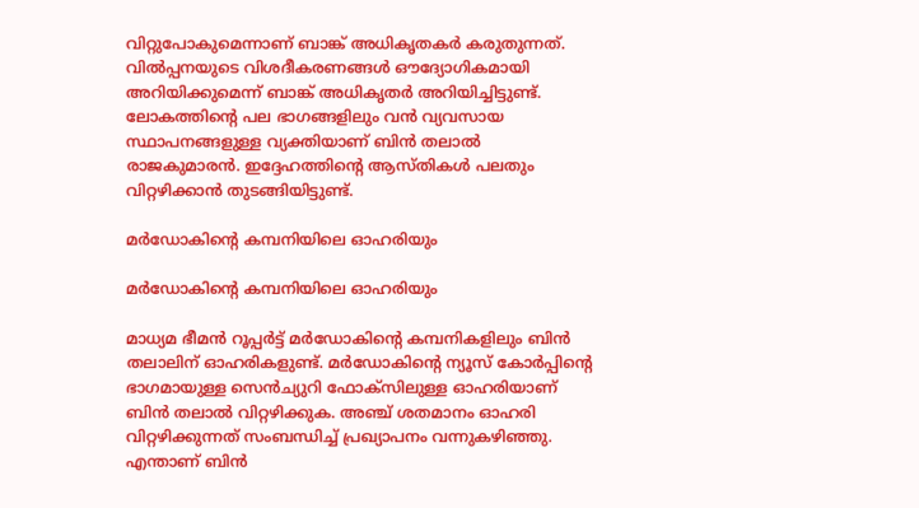വിറ്റുപോകുമെന്നാണ് ബാങ്ക് അധികൃതകര്‍ കരുതുന്നത്. വില്‍പ്പനയുടെ വിശദീകരണങ്ങള്‍ ഔദ്യോഗികമായി അറിയിക്കുമെന്ന് ബാങ്ക് അധികൃതര്‍ അറിയിച്ചിട്ടുണ്ട്. ലോകത്തിന്റെ പല ഭാഗങ്ങളിലും വന്‍ വ്യവസായ സ്ഥാപനങ്ങളുള്ള വ്യക്തിയാണ് ബിന്‍ തലാല്‍ രാജകുമാരന്‍. ഇദ്ദേഹത്തിന്റെ ആസ്തികള്‍ പലതും വിറ്റഴിക്കാന്‍ തുടങ്ങിയിട്ടുണ്ട്.

മര്‍ഡോകിന്റെ കമ്പനിയിലെ ഓഹരിയും

മര്‍ഡോകിന്റെ കമ്പനിയിലെ ഓഹരിയും

മാധ്യമ ഭീമന്‍ റൂപ്പര്‍ട്ട് മര്‍ഡോകിന്റെ കമ്പനികളിലും ബിന്‍ തലാലിന് ഓഹരികളുണ്ട്. മര്‍ഡോകിന്റെ ന്യൂസ് കോര്‍പ്പിന്റെ ഭാഗമായുള്ള സെന്‍ച്യുറി ഫോക്‌സിലുള്ള ഓഹരിയാണ് ബിന്‍ തലാല്‍ വിറ്റഴിക്കുക. അഞ്ച് ശതമാനം ഓഹരി വിറ്റഴിക്കുന്നത് സംബന്ധിച്ച് പ്രഖ്യാപനം വന്നുകഴിഞ്ഞു. എന്താണ് ബിന്‍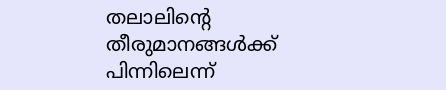തലാലിന്റെ തീരുമാനങ്ങള്‍ക്ക് പിന്നിലെന്ന്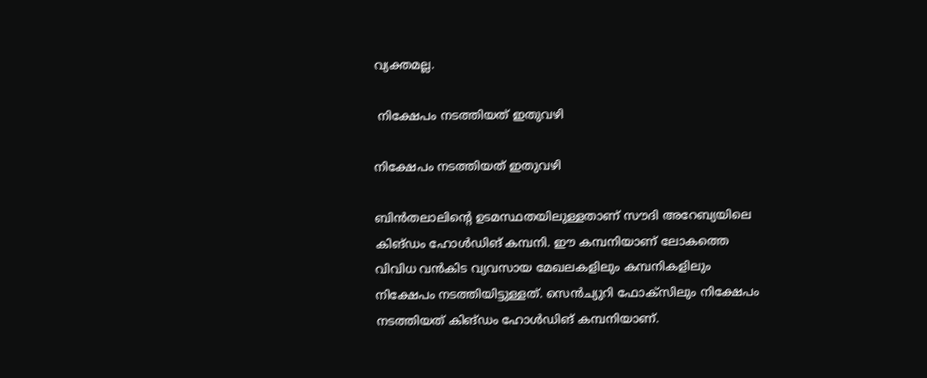വ്യക്തമല്ല.

 നിക്ഷേപം നടത്തിയത് ഇതുവഴി

നിക്ഷേപം നടത്തിയത് ഇതുവഴി

ബിന്‍തലാലിന്റെ ഉടമസ്ഥതയിലുള്ളതാണ് സൗദി അറേബ്യയിലെ കിങ്ഡം ഹോള്‍ഡിങ് കമ്പനി. ഈ കമ്പനിയാണ് ലോകത്തെ വിവിധ വന്‍കിട വ്യവസായ മേഖലകളിലും കമ്പനികളിലും നിക്ഷേപം നടത്തിയിട്ടുള്ളത്. സെന്‍ച്യുറി ഫോക്‌സിലും നിക്ഷേപം നടത്തിയത് കിങ്ഡം ഹോള്‍ഡിങ് കമ്പനിയാണ്.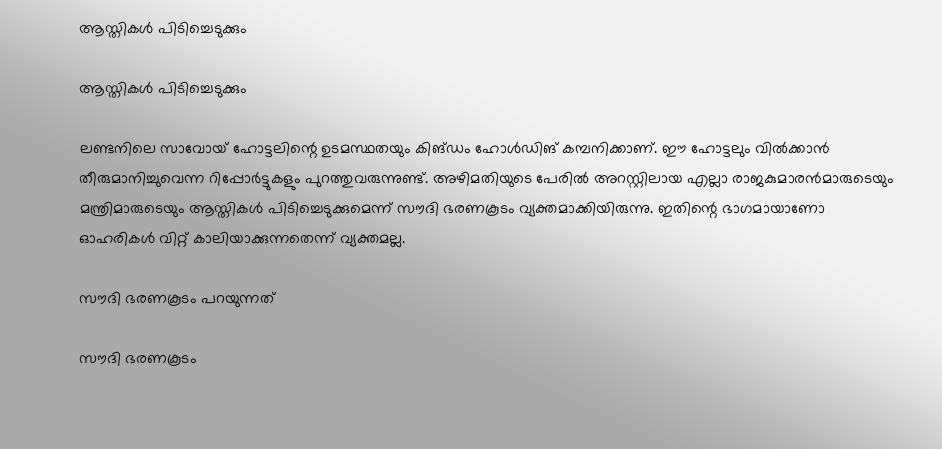ആസ്തികള്‍ പിടിച്ചെടുക്കും

ആസ്തികള്‍ പിടിച്ചെടുക്കും

ലണ്ടനിലെ സാവോയ് ഹോട്ടലിന്റെ ഉടമസ്ഥതയും കിങ്ഡം ഹോള്‍ഡിങ് കമ്പനിക്കാണ്. ഈ ഹോട്ടലും വില്‍ക്കാന്‍ തീരുമാനിച്ചുവെന്ന റിപ്പോര്‍ട്ടുകളും പുറത്തുവരുന്നുണ്ട്. അഴിമതിയുടെ പേരില്‍ അറസ്റ്റിലായ എല്ലാ രാജകുമാരന്‍മാരുടെയും മന്ത്രിമാരുടെയും ആസ്തികള്‍ പിടിച്ചെടുക്കുമെന്ന് സൗദി ഭരണകൂടം വ്യക്തമാക്കിയിരുന്നു. ഇതിന്റെ ഭാഗമായാണോ ഓഹരികള്‍ വിറ്റ് കാലിയാക്കുന്നതെന്ന് വ്യക്തമല്ല.

സൗദി ഭരണകൂടം പറയുന്നത്

സൗദി ഭരണകൂടം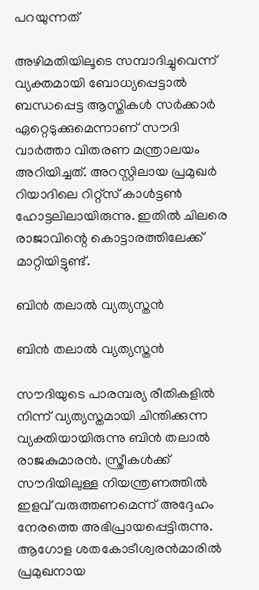പറയുന്നത്

അഴിമതിയിലൂടെ സമ്പാദിച്ചുവെന്ന് വ്യക്തമായി ബോധ്യപ്പെട്ടാല്‍ ബന്ധപ്പെട്ട ആസ്തികള്‍ സര്‍ക്കാര്‍ ഏറ്റെടുക്കുമെന്നാണ് സൗദി വാര്‍ത്താ വിതരണ മന്ത്രാലയം അറിയിച്ചത്. അറസ്റ്റിലായ പ്രമുഖര്‍ റിയാദിലെ റിറ്റ്‌സ് കാള്‍ട്ടണ്‍ ഹോട്ടലിലായിരുന്നു. ഇതില്‍ ചിലരെ രാജാവിന്റെ കൊട്ടാരത്തിലേക്ക് മാറ്റിയിട്ടുണ്ട്.

ബിന്‍ തലാല്‍ വ്യത്യസ്തന്‍

ബിന്‍ തലാല്‍ വ്യത്യസ്തന്‍

സൗദിയുടെ പാരമ്പര്യ രീതികളില്‍ നിന്ന് വ്യത്യസ്തമായി ചിന്തിക്കുന്ന വ്യക്തിയായിരുന്നു ബിന്‍ തലാല്‍ രാജകുമാരന്‍. സ്ത്രീകള്‍ക്ക് സൗദിയിലുള്ള നിയന്ത്രണത്തില്‍ ഇളവ് വരുത്തണമെന്ന് അദ്ദേഹം നേരത്തെ അഭിപ്രായപ്പെട്ടിരുന്നു. ആഗോള ശതകോടീശ്വരന്‍മാരില്‍ പ്രമുഖനായ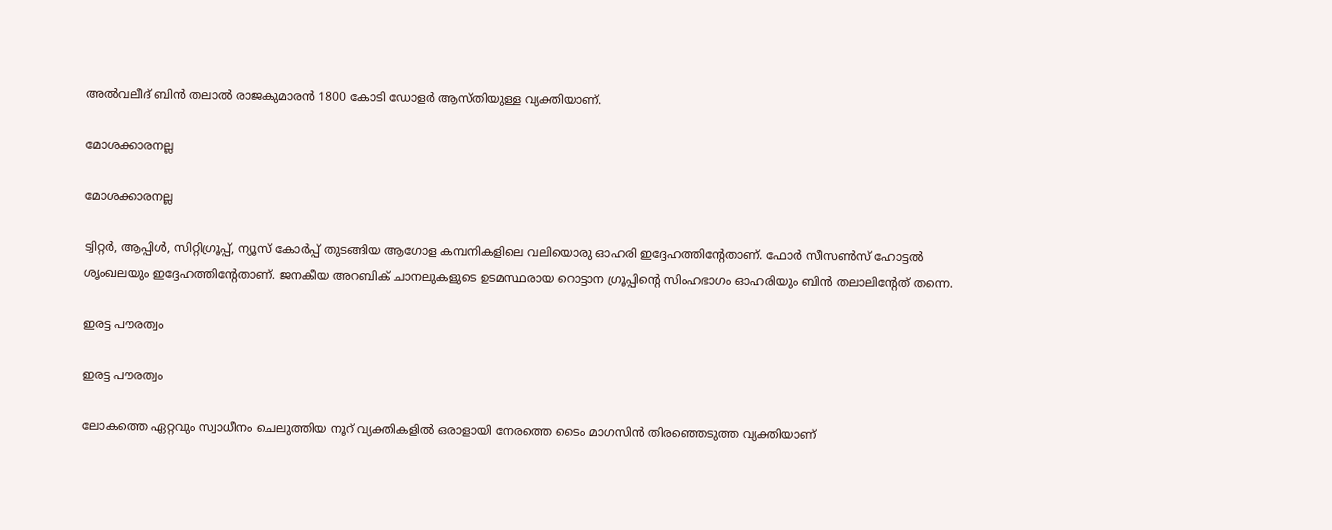അല്‍വലീദ് ബിന്‍ തലാല്‍ രാജകുമാരന്‍ 1800 കോടി ഡോളര്‍ ആസ്തിയുള്ള വ്യക്തിയാണ്.

മോശക്കാരനല്ല

മോശക്കാരനല്ല

ട്വിറ്റര്‍, ആപ്പിള്‍, സിറ്റിഗ്രൂപ്പ്, ന്യൂസ് കോര്‍പ്പ് തുടങ്ങിയ ആഗോള കമ്പനികളിലെ വലിയൊരു ഓഹരി ഇദ്ദേഹത്തിന്റേതാണ്. ഫോര്‍ സീസണ്‍സ് ഹോട്ടല്‍ ശൃംഖലയും ഇദ്ദേഹത്തിന്റേതാണ്. ജനകീയ അറബിക് ചാനലുകളുടെ ഉടമസ്ഥരായ റൊട്ടാന ഗ്രൂപ്പിന്റെ സിംഹഭാഗം ഓഹരിയും ബിന്‍ തലാലിന്റേത് തന്നെ.

ഇരട്ട പൗരത്വം

ഇരട്ട പൗരത്വം

ലോകത്തെ ഏറ്റവും സ്വാധീനം ചെലുത്തിയ നൂറ് വ്യക്തികളില്‍ ഒരാളായി നേരത്തെ ടൈം മാഗസിന്‍ തിരഞ്ഞെടുത്ത വ്യക്തിയാണ്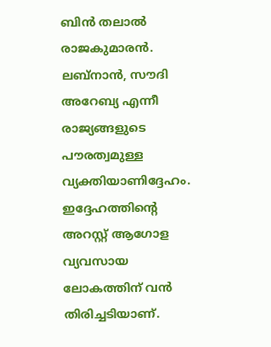ബിന്‍ തലാല്‍ രാജകുമാരന്‍. ലബ്നാന്‍, സൗദി അറേബ്യ എന്നീ രാജ്യങ്ങളുടെ പൗരത്വമുള്ള വ്യക്തിയാണിദ്ദേഹം. ഇദ്ദേഹത്തിന്റെ അറസ്റ്റ് ആഗോള വ്യവസായ ലോകത്തിന് വന്‍ തിരിച്ചടിയാണ്.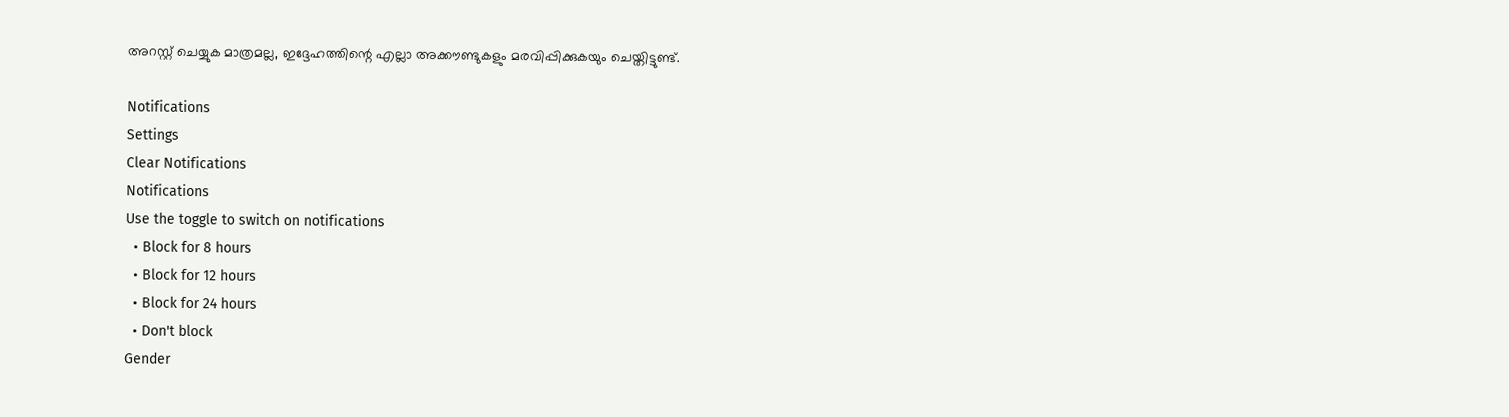അറസ്റ്റ് ചെയ്യുക മാത്രമല്ല, ഇദ്ദേഹത്തിന്റെ എല്ലാ അക്കൗണ്ടുകളും മരവിപ്പിക്കുകയും ചെയ്തിട്ടുണ്ട്.

Notifications
Settings
Clear Notifications
Notifications
Use the toggle to switch on notifications
  • Block for 8 hours
  • Block for 12 hours
  • Block for 24 hours
  • Don't block
Gender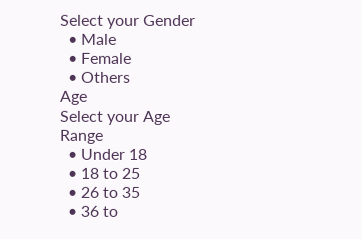Select your Gender
  • Male
  • Female
  • Others
Age
Select your Age Range
  • Under 18
  • 18 to 25
  • 26 to 35
  • 36 to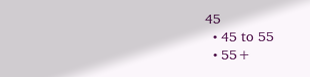45
  • 45 to 55
  • 55+